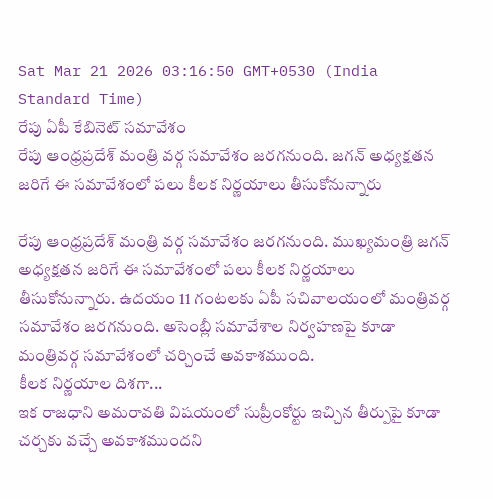Sat Mar 21 2026 03:16:50 GMT+0530 (India Standard Time)
రేపు ఏపీ కేబినెట్ సమావేశం
రేపు ఆంధ్రప్రదేశ్ మంత్రి వర్గ సమావేశం జరగనుంది. జగన్ అధ్యక్షతన జరిగే ఈ సమావేశంలో పలు కీలక నిర్ణయాలు తీసుకోనున్నారు

రేపు ఆంధ్రప్రదేశ్ మంత్రి వర్గ సమావేశం జరగనుంది. ముఖ్యమంత్రి జగన్ అధ్యక్షతన జరిగే ఈ సమావేశంలో పలు కీలక నిర్ణయాలు తీసుకోనున్నారు. ఉదయం 11 గంటలకు ఏపీ సచివాలయంలో మంత్రివర్గ సమావేశం జరగనుంది. అసెంబ్లీ సమావేశాల నిర్వహణపై కూడా మంత్రివర్గ సమావేశంలో చర్చించే అవకాశముంది.
కీలక నిర్ణయాల దిశగా...
ఇక రాజధాని అమరావతి విషయంలో సుప్రీంకోర్టు ఇచ్చిన తీర్పుపై కూడా చర్చకు వచ్చే అవకాశముందని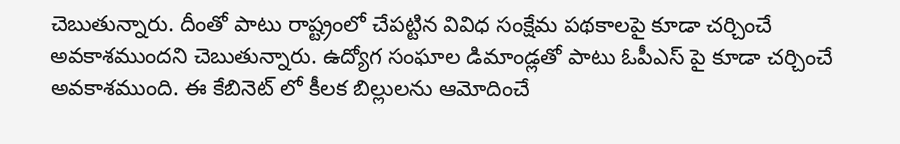చెబుతున్నారు. దీంతో పాటు రాష్ట్రంలో చేపట్టిన వివిధ సంక్షేమ పథకాలపై కూడా చర్చించే అవకాశముందని చెబుతున్నారు. ఉద్యోగ సంఘాల డిమాండ్లతో పాటు ఓపీఎస్ పై కూడా చర్చించే అవకాశముంది. ఈ కేబినెట్ లో కీలక బిల్లులను ఆమోదించే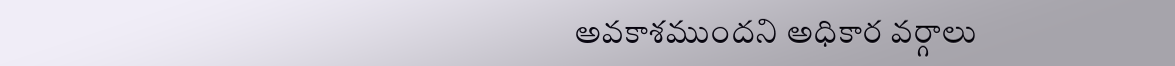అవకాశముందని అధికార వర్గాలు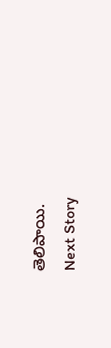తెలిపాయి.
Next Story